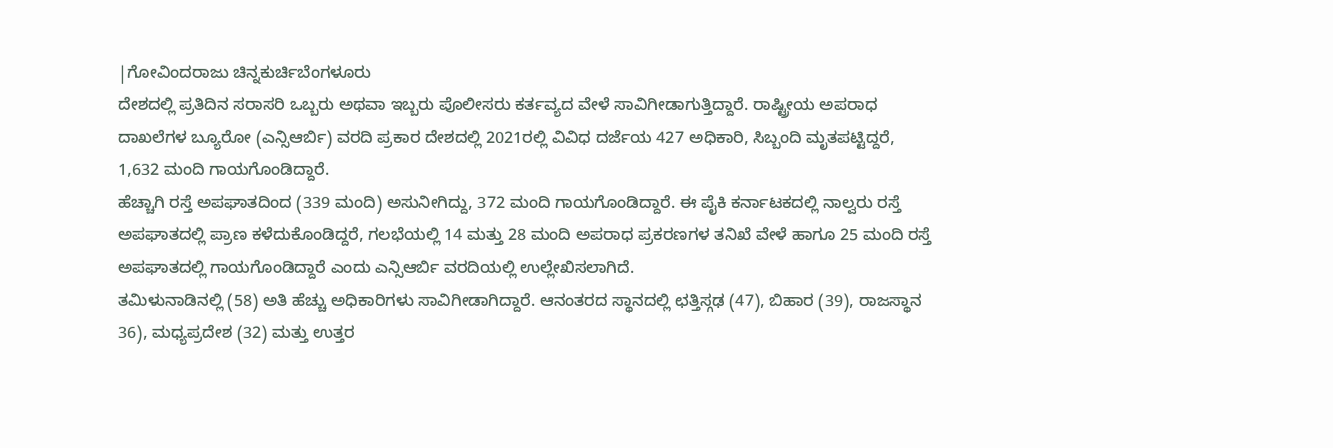|ಗೋವಿಂದರಾಜು ಚಿನ್ನಕುರ್ಚಿಬೆಂಗಳೂರು
ದೇಶದಲ್ಲಿ ಪ್ರತಿದಿನ ಸರಾಸರಿ ಒಬ್ಬರು ಅಥವಾ ಇಬ್ಬರು ಪೊಲೀಸರು ಕರ್ತವ್ಯದ ವೇಳೆ ಸಾವಿಗೀಡಾಗುತ್ತಿದ್ದಾರೆ. ರಾಷ್ಟ್ರೀಯ ಅಪರಾಧ ದಾಖಲೆಗಳ ಬ್ಯೂರೋ (ಎನ್ಸಿಆರ್ಬಿ) ವರದಿ ಪ್ರಕಾರ ದೇಶದಲ್ಲಿ 2021ರಲ್ಲಿ ವಿವಿಧ ದರ್ಜೆಯ 427 ಅಧಿಕಾರಿ, ಸಿಬ್ಬಂದಿ ಮೃತಪಟ್ಟಿದ್ದರೆ, 1,632 ಮಂದಿ ಗಾಯಗೊಂಡಿದ್ದಾರೆ.
ಹೆಚ್ಚಾಗಿ ರಸ್ತೆ ಅಪಘಾತದಿಂದ (339 ಮಂದಿ) ಅಸುನೀಗಿದ್ದು, 372 ಮಂದಿ ಗಾಯಗೊಂಡಿದ್ದಾರೆ. ಈ ಪೈಕಿ ಕರ್ನಾಟಕದಲ್ಲಿ ನಾಲ್ವರು ರಸ್ತೆ ಅಪಘಾತದಲ್ಲಿ ಪ್ರಾಣ ಕಳೆದುಕೊಂಡಿದ್ದರೆ, ಗಲಭೆಯಲ್ಲಿ 14 ಮತ್ತು 28 ಮಂದಿ ಅಪರಾಧ ಪ್ರಕರಣಗಳ ತನಿಖೆ ವೇಳೆ ಹಾಗೂ 25 ಮಂದಿ ರಸ್ತೆ ಅಪಘಾತದಲ್ಲಿ ಗಾಯಗೊಂಡಿದ್ದಾರೆ ಎಂದು ಎನ್ಸಿಆರ್ಬಿ ವರದಿಯಲ್ಲಿ ಉಲ್ಲೇಖಿಸಲಾಗಿದೆ.
ತಮಿಳುನಾಡಿನಲ್ಲಿ (58) ಅತಿ ಹೆಚ್ಚು ಅಧಿಕಾರಿಗಳು ಸಾವಿಗೀಡಾಗಿದ್ದಾರೆ. ಆನಂತರದ ಸ್ಥಾನದಲ್ಲಿ ಛತ್ತಿಸ್ಗಢ (47), ಬಿಹಾರ (39), ರಾಜಸ್ಥಾನ 36), ಮಧ್ಯಪ್ರದೇಶ (32) ಮತ್ತು ಉತ್ತರ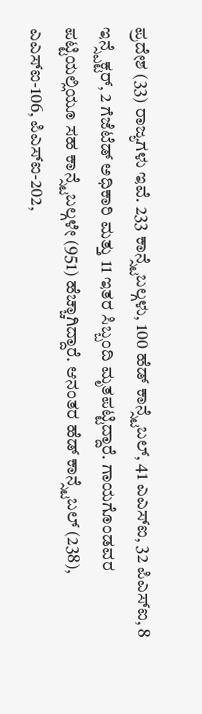ಪ್ರದೇಶ (33) ರಾಜ್ಯಗಳು ಇವೆ. 233 ಕಾನ್ಸ್ಟೆಬಲ್ಗಳು, 100 ಹೆಡ್ ಕಾನ್ಸ್ಟೆಬಲ್, 41 ಎಎಸ್ಐ, 32 ಪಿಎಸ್ಐ, 8 ಇನ್ಸ್ಪೆಕ್ಟರ್, 2 ಗೆಜೆಟೆಡ್ ಅಧಿಕಾರಿ ಮತ್ತು 11 ಇತರ ಸಿಬ್ಬಂದಿ ಮೃತಪಟ್ಟಿದ್ದಾರೆ. ಗಾಯಗೊಂಡವರ ಪಟ್ಟಿಯಲ್ಲಿಯೂ ಸಹ ಕಾನ್ಸ್ಟೆಬಲ್ಗಳೇ (951) ಹೆಚ್ಚಾಗಿದ್ದಾರೆ. ಆನಂತರ ಹೆಡ್ ಕಾನ್ಸ್ಟೆಬಲ್ (238), ಎಎಸ್ಐ-106, ಪಿಎಸ್ಐ-202,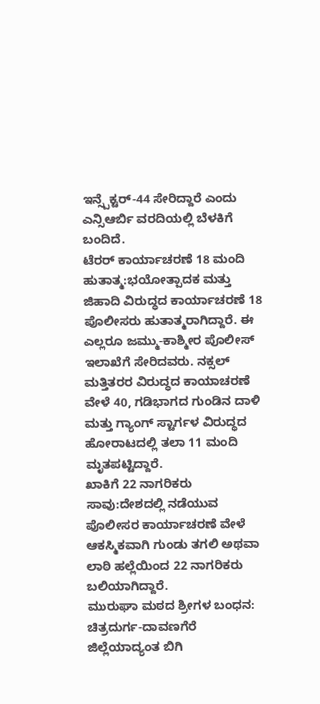ಇನ್ಸ್ಪೆಕ್ಟರ್-44 ಸೇರಿದ್ದಾರೆ ಎಂದು ಎನ್ಸಿಆರ್ಬಿ ವರದಿಯಲ್ಲಿ ಬೆಳಕಿಗೆ ಬಂದಿದೆ.
ಟೆರರ್ ಕಾರ್ಯಾಚರಣೆ 18 ಮಂದಿ ಹುತಾತ್ಮ:ಭಯೋತ್ಪಾದಕ ಮತ್ತು ಜಿಹಾದಿ ವಿರುದ್ಧದ ಕಾರ್ಯಾಚರಣೆ 18 ಪೊಲೀಸರು ಹುತಾತ್ಮರಾಗಿದ್ದಾರೆ. ಈ ಎಲ್ಲರೂ ಜಮ್ಮು-ಕಾಶ್ಮೀರ ಪೊಲೀಸ್ ಇಲಾಖೆಗೆ ಸೇರಿದವರು. ನಕ್ಸಲ್ ಮತ್ತಿತರರ ವಿರುದ್ಧದ ಕಾಯಾಚರಣೆ ವೇಳೆ 40, ಗಡಿಭಾಗದ ಗುಂಡಿನ ದಾಳಿ ಮತ್ತು ಗ್ಯಾಂಗ್ ಸ್ಟಾರ್ಗಳ ವಿರುದ್ಧದ ಹೋರಾಟದಲ್ಲಿ ತಲಾ 11 ಮಂದಿ ಮೃತಪಟ್ಟಿದ್ದಾರೆ.
ಖಾಕಿಗೆ 22 ನಾಗರಿಕರು ಸಾವು:ದೇಶದಲ್ಲಿ ನಡೆಯುವ ಪೊಲೀಸರ ಕಾರ್ಯಾಚರಣೆ ವೇಳೆ ಆಕಸ್ಮಿಕವಾಗಿ ಗುಂಡು ತಗಲಿ ಅಥವಾ ಲಾಠಿ ಹಲ್ಲೆಯಿಂದ 22 ನಾಗರಿಕರು ಬಲಿಯಾಗಿದ್ದಾರೆ.
ಮುರುಘಾ ಮಠದ ಶ್ರೀಗಳ ಬಂಧನ: ಚಿತ್ರದುರ್ಗ-ದಾವಣಗೆರೆ ಜಿಲ್ಲೆಯಾದ್ಯಂತ ಬಿಗಿ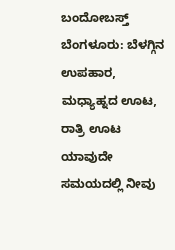ಬಂದೋಬಸ್ತ್
ಬೆಂಗಳೂರು: ಬೆಳಗ್ಗಿನ ಉಪಹಾರ, ಮಧ್ಯಾಹ್ನದ ಊಟ, ರಾತ್ರಿ ಊಟ ಯಾವುದೇ ಸಮಯದಲ್ಲಿ ನೀವು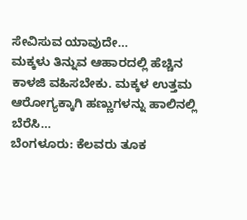ಸೇವಿಸುವ ಯಾವುದೇ…
ಮಕ್ಕಳು ತಿನ್ನುವ ಆಹಾರದಲ್ಲಿ ಹೆಚ್ಚಿನ ಕಾಳಜಿ ವಹಿಸಬೇಕು. ಮಕ್ಕಳ ಉತ್ತಮ ಆರೋಗ್ಯಕ್ಕಾಗಿ ಹಣ್ಣುಗಳನ್ನು ಹಾಲಿನಲ್ಲಿ ಬೆರೆಸಿ…
ಬೆಂಗಳೂರು: ಕೆಲವರು ತೂಕ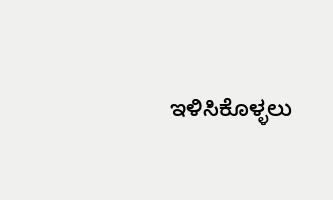ಇಳಿಸಿಕೊಳ್ಳಲು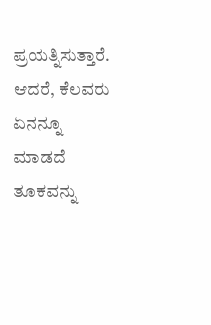ಪ್ರಯತ್ನಿಸುತ್ತಾರೆ. ಆದರೆ, ಕೆಲವರು ಏನನ್ನೂ ಮಾಡದೆ ತೂಕವನ್ನು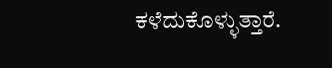ಕಳೆದುಕೊಳ್ಳುತ್ತಾರೆ.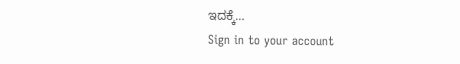ಇದಕ್ಕೆ…
Sign in to your account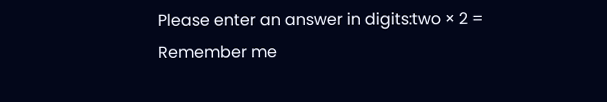Please enter an answer in digits:two × 2 =
Remember me